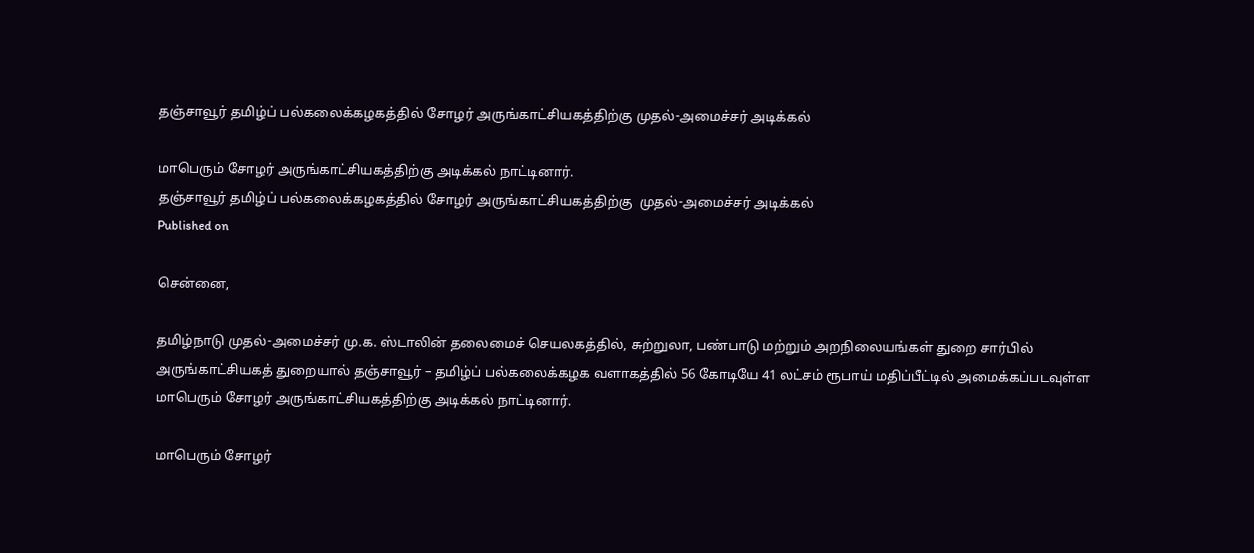தஞ்சாவூர் தமிழ்ப் பல்கலைக்கழகத்தில் சோழர் அருங்காட்சியகத்திற்கு முதல்-அமைச்சர் அடிக்கல்

மாபெரும் சோழர் அருங்காட்சியகத்திற்கு அடிக்கல் நாட்டினார்.
தஞ்சாவூர் தமிழ்ப் பல்கலைக்கழகத்தில் சோழர் அருங்காட்சியகத்திற்கு  முதல்-அமைச்சர் அடிக்கல்
Published on

சென்னை,

தமிழ்நாடு முதல்-அமைச்சர் மு.க. ஸ்டாலின் தலைமைச் செயலகத்தில், சுற்றுலா, பண்பாடு மற்றும் அறநிலையங்கள் துறை சார்பில் அருங்காட்சியகத் துறையால் தஞ்சாவூர் – தமிழ்ப் பல்கலைக்கழக வளாகத்தில் 56 கோடியே 41 லட்சம் ரூபாய் மதிப்பீட்டில் அமைக்கப்படவுள்ள மாபெரும் சோழர் அருங்காட்சியகத்திற்கு அடிக்கல் நாட்டினார்.

மாபெரும் சோழர்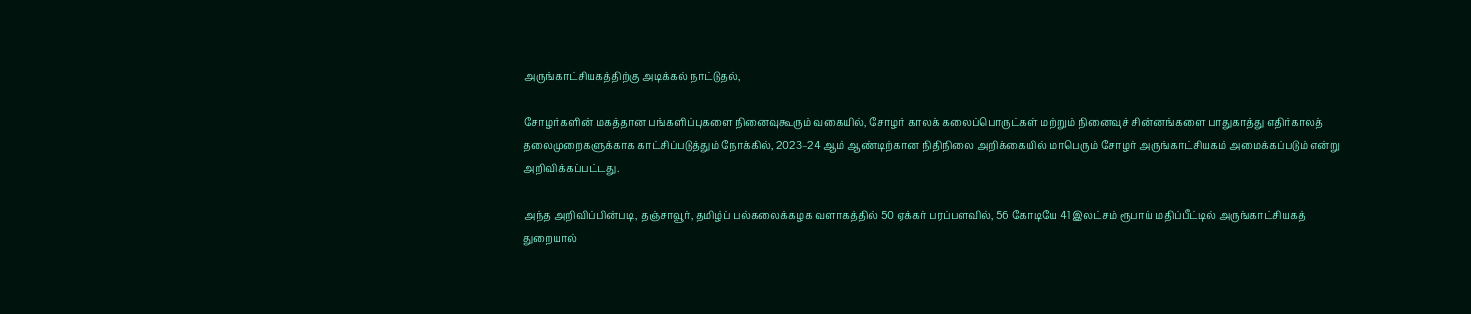அருங்காட்சியகத்திற்கு அடிக்கல் நாட்டுதல்,

சோழர்களின் மகத்தான பங்களிப்புகளை நினைவுகூரும் வகையில், சோழர் காலக் கலைப்பொருட்கள் மற்றும் நினைவுச் சின்னங்களை பாதுகாத்து எதிர்காலத் தலைமுறைகளுக்காக காட்சிப்படுத்தும் நோக்கில், 2023–24 ஆம் ஆண்டிற்கான நிதிநிலை அறிக்கையில் மாபெரும் சோழர் அருங்காட்சியகம் அமைக்கப்படும் என்று அறிவிக்கப்பட்டது.

அந்த அறிவிப்பின்படி, தஞ்சாவூர், தமிழ்ப் பல்கலைக்கழக வளாகத்தில் 50 ஏக்கர் பரப்பளவில், 56 கோடியே 41 இலட்சம் ரூபாய் மதிப்பீட்டில் அருங்காட்சியகத் துறையால்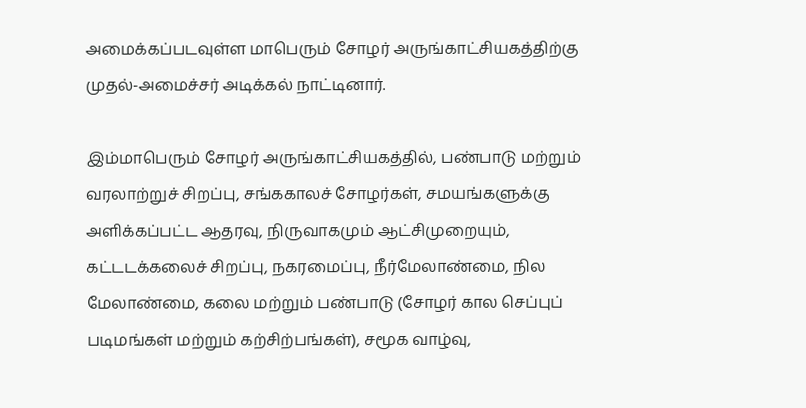அமைக்கப்படவுள்ள மாபெரும் சோழர் அருங்காட்சியகத்திற்கு முதல்-அமைச்சர் அடிக்கல் நாட்டினார்.

இம்மாபெரும் சோழர் அருங்காட்சியகத்தில், பண்பாடு மற்றும் வரலாற்றுச் சிறப்பு, சங்ககாலச் சோழர்கள், சமயங்களுக்கு அளிக்கப்பட்ட ஆதரவு, நிருவாகமும் ஆட்சிமுறையும், கட்டடக்கலைச் சிறப்பு, நகரமைப்பு, நீர்மேலாண்மை, நில மேலாண்மை, கலை மற்றும் பண்பாடு (சோழர் கால செப்புப் படிமங்கள் மற்றும் கற்சிற்பங்கள்), சமூக வாழ்வு,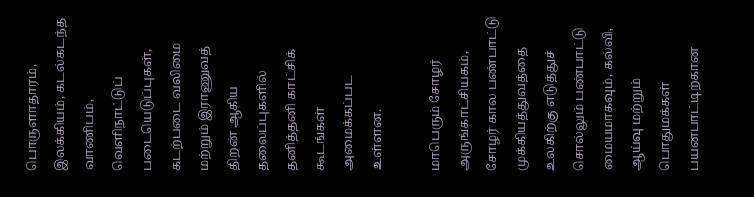பொருளாதாரம், இலக்கியம், கடல்கடந்த வாணிபம், வெளிநாட்டுப் படையெடுப்புகள், கடற்படை வலிமை மற்றும் இராணுவத் திறன் ஆகிய தலைப்புகளில் தனித்தனி காட்சிக் கூடங்கள் அமைக்கப்பட உள்ளன.

மாபெரும் சோழர் அருங்காட்சியகம், சோழர் கால பண்பாட்டு முக்கியத்துவத்தை உலகிற்கு எடுத்துச் சொல்லும் பண்பாட்டு மையமாகவும், கல்வி, ஆய்வு மற்றும் பொதுமக்கள் பயன்பாட்டிற்கான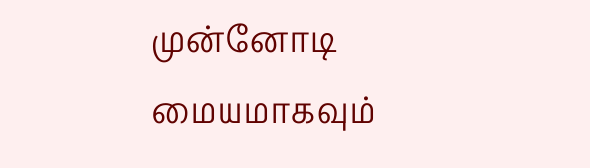முன்னோடி மையமாகவும்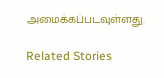அமைக்கப்படவுள்ளது.

Related Stories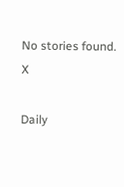No stories found.
X

Daily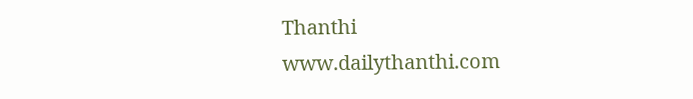Thanthi
www.dailythanthi.com